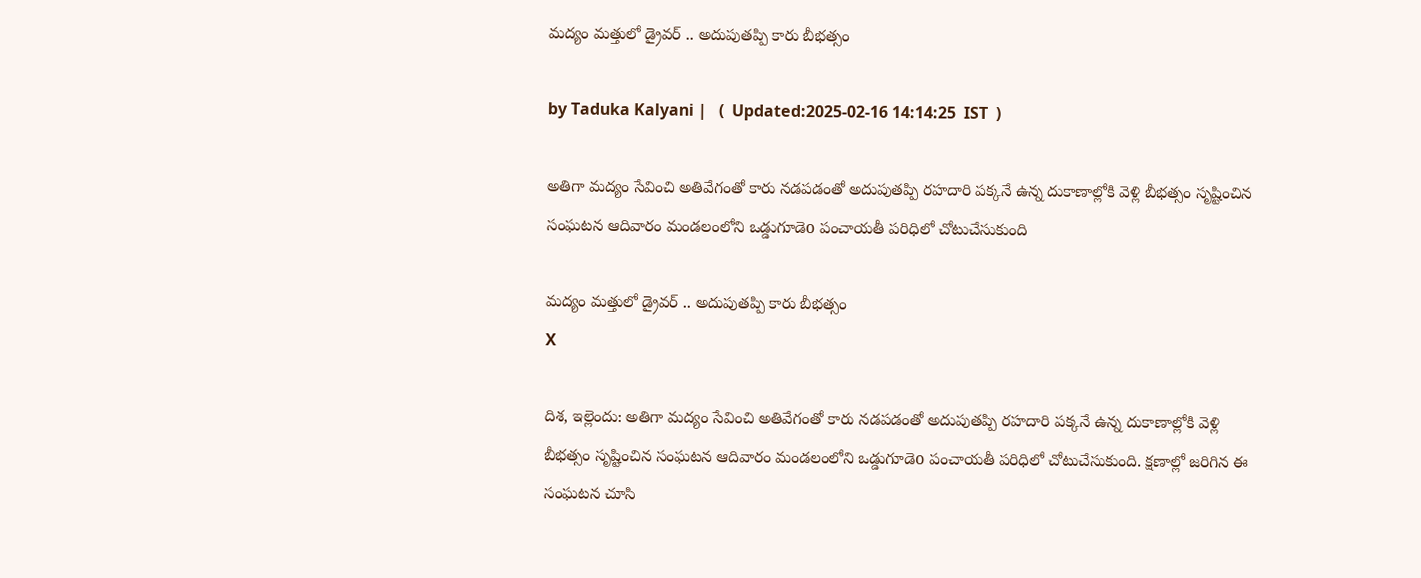మద్యం మత్తులో డ్రైవర్ .. అదుపుతప్పి కారు బీభత్సం

by Taduka Kalyani |   (  Updated:2025-02-16 14:14:25  IST  )

అతిగా మద్యం సేవించి అతివేగంతో కారు నడపడంతో అదుపుతప్పి రహదారి పక్కనే ఉన్న దుకాణాల్లోకి వెళ్లి బీభత్సం సృష్టించిన సంఘటన ఆదివారం మండలంలోని ఒడ్డుగూడెo పంచాయతీ పరిధిలో చోటుచేసుకుంది

మద్యం మత్తులో డ్రైవర్ .. అదుపుతప్పి కారు బీభత్సం
X

దిశ, ఇల్లెందు: అతిగా మద్యం సేవించి అతివేగంతో కారు నడపడంతో అదుపుతప్పి రహదారి పక్కనే ఉన్న దుకాణాల్లోకి వెళ్లి బీభత్సం సృష్టించిన సంఘటన ఆదివారం మండలంలోని ఒడ్డుగూడెo పంచాయతీ పరిధిలో చోటుచేసుకుంది. క్షణాల్లో జరిగిన ఈ సంఘటన చూసి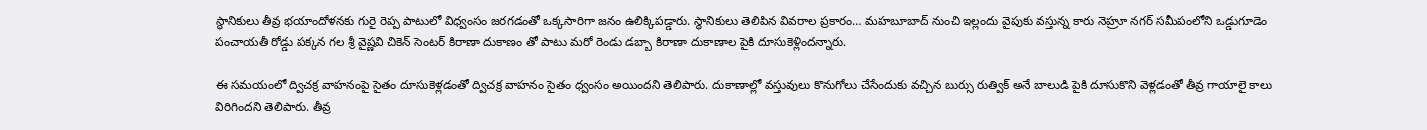స్థానికులు తీవ్ర భయాందోళనకు గురై రెప్ప పాటులో విధ్వంసం జరగడంతో ఒక్కసారిగా జనం ఉలిక్కిపడ్డారు. స్థానికులు తెలిపిన వివరాల ప్రకారం… మహబూబాద్ నుంచి ఇల్లందు వైపుకు వస్తున్న కారు నెహ్రూ నగర్ సమీపంలోని ఒడ్డుగూడెం పంచాయతీ రోడ్డు పక్కన గల శ్రీ వైష్ణవి చికెన్ సెంటర్ కిరాణా దుకాణం తో పాటు మరో రెండు డబ్బా కిరాణా దుకాణాల పైకి దూసుకెళ్లిందన్నారు.

ఈ సమయంలో ద్విచక్ర వాహనంపై సైతం దూసుకెళ్లడంతో ద్విచక్ర వాహనం సైతం ధ్వంసం అయిందని తెలిపారు. దుకాణాల్లో వస్తువులు కొనుగోలు చేసేందుకు వచ్చిన బుర్సు రుత్విక్ అనే బాలుడి పైకి దూసుకొని వెళ్లడంతో తీవ్ర గాయాలై కాలు విరిగిందని తెలిపారు. తీవ్ర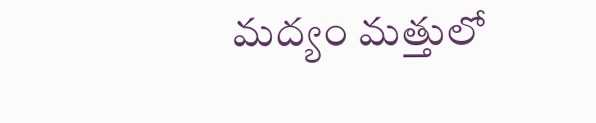మద్యం మత్తులో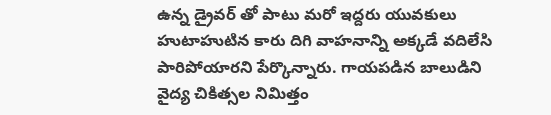ఉన్న డ్రైవర్ తో పాటు మరో ఇద్దరు యువకులు హుటాహుటిన కారు దిగి వాహనాన్ని అక్కడే వదిలేసి పారిపోయారని పేర్కొన్నారు. గాయపడిన బాలుడిని వైద్య చికిత్సల నిమిత్తం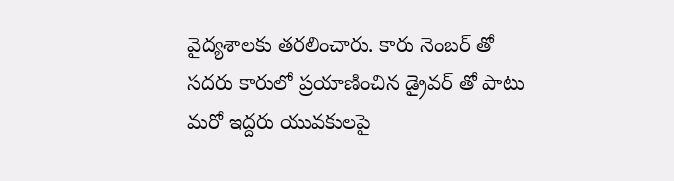వైద్యశాలకు తరలించారు. కారు నెంబర్ తో సదరు కారులో ప్రయాణించిన డ్రైవర్ తో పాటు మరో ఇద్దరు యువకులపై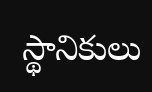స్థానికులు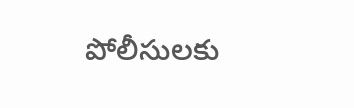పోలీసులకు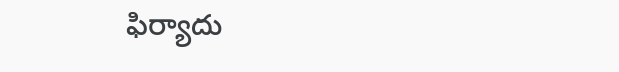ఫిర్యాదు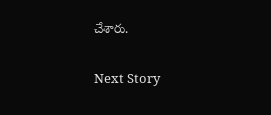చేశారు.

Next Story